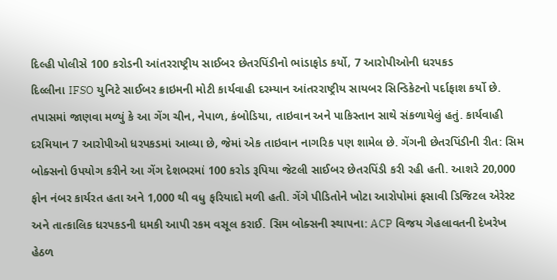દિલ્હી પોલીસે 100 કરોડની આંતરરાષ્ટ્રીય સાઈબર છેતરપિંડીનો ભાંડાફોડ કર્યો, 7 આરોપીઓની ધરપકડ
દિલ્લીના IFSO યુનિટે સાઈબર ક્રાઇમની મોટી કાર્યવાહી દરમ્યાન આંતરરાષ્ટ્રીય સાયબર સિન્ડિકેટનો પર્દાફાશ કર્યો છે. તપાસમાં જાણવા મળ્યું કે આ ગેંગ ચીન, નેપાળ, કંબોડિયા, તાઇવાન અને પાકિસ્તાન સાથે સંકળાયેલું હતું. કાર્યવાહી દરમિયાન 7 આરોપીઓ ધરપકડમાં આવ્યા છે, જેમાં એક તાઇવાન નાગરિક પણ શામેલ છે. ગેંગની છેતરપિંડીની રીત: સિમ બોક્સનો ઉપયોગ કરીને આ ગેંગ દેશભરમાં 100 કરોડ રૂપિયા જેટલી સાઈબર છેતરપિંડી કરી રહી હતી. આશરે 20,000 ફોન નંબર કાર્યરત હતા અને 1,000 થી વધુ ફરિયાદો મળી હતી. ગેંગે પીડિતોને ખોટા આરોપોમાં ફસાવી ડિજિટલ એરેસ્ટ અને તાત્કાલિક ધરપકડની ધમકી આપી રકમ વસૂલ કરાઈ. સિમ બોક્સની સ્થાપના: ACP વિજય ગેહલાવતની દેખરેખ હેઠળ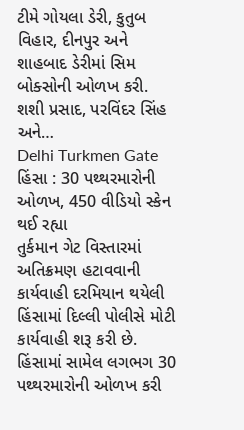ટીમે ગોયલા ડેરી, કુતુબ વિહાર, દીનપુર અને શાહબાદ ડેરીમાં સિમ બોક્સોની ઓળખ કરી. શશી પ્રસાદ, પરવિંદર સિંહ અને…
Delhi Turkmen Gate હિંસા : 30 પથ્થરમારોની ઓળખ, 450 વીડિયો સ્કેન થઈ રહ્યા
તુર્કમાન ગેટ વિસ્તારમાં અતિક્રમણ હટાવવાની કાર્યવાહી દરમિયાન થયેલી હિંસામાં દિલ્લી પોલીસે મોટી કાર્યવાહી શરૂ કરી છે. હિંસામાં સામેલ લગભગ 30 પથ્થરમારોની ઓળખ કરી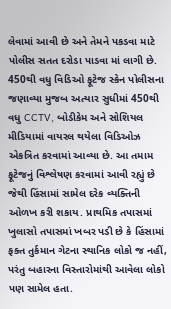લેવામાં આવી છે અને તેમને પકડવા માટે પોલીસ સતત દરોડા પાડવા માં લાગી છે. 450થી વધુ વિડિઓ ફૂટેજ સ્કેન પોલીસના જણાવ્યા મુજબ અત્યાર સુધીમાં 450થી વધુ CCTV, બોડીકેમ અને સોશિયલ મીડિયામાં વાયરલ થયેલા વિડિઓઝ એકત્રિત કરવામાં આવ્યા છે. આ તમામ ફૂટેજનું વિશ્લેષણ કરવામાં આવી રહ્યું છે જેથી હિંસામાં સામેલ દરેક વ્યક્તિની ઓળખ કરી શકાય. પ્રાથમિક તપાસમાં ખુલાસો તપાસમાં ખબર પડી છે કે હિંસામાં ફક્ત તુર્કમાન ગેટના સ્થાનિક લોકો જ નહીં, પરંતુ બહારના વિસ્તારોમાંથી આવેલા લોકો પણ સામેલ હતા.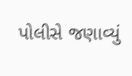પોલીસે જણાવ્યું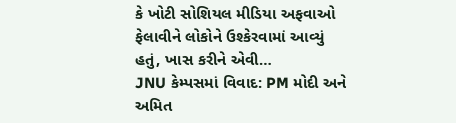કે ખોટી સોશિયલ મીડિયા અફવાઓ ફેલાવીને લોકોને ઉશ્કેરવામાં આવ્યું હતું, ખાસ કરીને એવી…
JNU કેમ્પસમાં વિવાદ: PM મોદી અને અમિત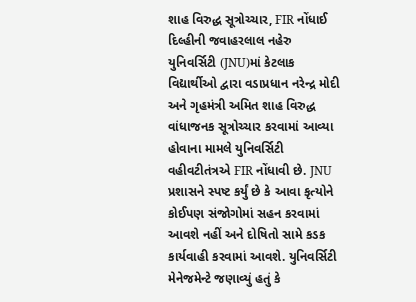શાહ વિરુદ્ધ સૂત્રોચ્ચાર, FIR નોંધાઈ
દિલ્હીની જવાહરલાલ નહેરુ યુનિવર્સિટી (JNU)માં કેટલાક વિદ્યાર્થીઓ દ્વારા વડાપ્રધાન નરેન્દ્ર મોદી અને ગૃહમંત્રી અમિત શાહ વિરુદ્ધ વાંધાજનક સૂત્રોચ્ચાર કરવામાં આવ્યા હોવાના મામલે યુનિવર્સિટી વહીવટીતંત્રએ FIR નોંધાવી છે. JNU પ્રશાસને સ્પષ્ટ કર્યું છે કે આવા કૃત્યોને કોઈપણ સંજોગોમાં સહન કરવામાં આવશે નહીં અને દોષિતો સામે કડક કાર્યવાહી કરવામાં આવશે. યુનિવર્સિટી મેનેજમેન્ટે જણાવ્યું હતું કે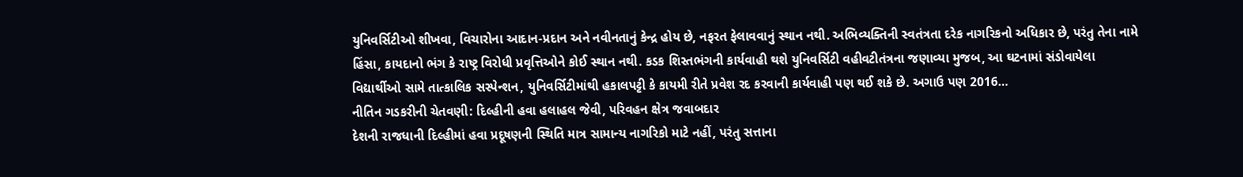યુનિવર્સિટીઓ શીખવા, વિચારોના આદાન-પ્રદાન અને નવીનતાનું કેન્દ્ર હોય છે, નફરત ફેલાવવાનું સ્થાન નથી. અભિવ્યક્તિની સ્વતંત્રતા દરેક નાગરિકનો અધિકાર છે, પરંતુ તેના નામે હિંસા, કાયદાનો ભંગ કે રાષ્ટ્ર વિરોધી પ્રવૃત્તિઓને કોઈ સ્થાન નથી. કડક શિસ્તભંગની કાર્યવાહી થશે યુનિવર્સિટી વહીવટીતંત્રના જણાવ્યા મુજબ, આ ઘટનામાં સંડોવાયેલા વિદ્યાર્થીઓ સામે તાત્કાલિક સસ્પેન્શન, યુનિવર્સિટીમાંથી હકાલપટ્ટી કે કાયમી રીતે પ્રવેશ રદ કરવાની કાર્યવાહી પણ થઈ શકે છે. અગાઉ પણ 2016…
નીતિન ગડકરીની ચેતવણી: દિલ્હીની હવા હલાહલ જેવી, પરિવહન ક્ષેત્ર જવાબદાર
દેશની રાજધાની દિલ્હીમાં હવા પ્રદૂષણની સ્થિતિ માત્ર સામાન્ય નાગરિકો માટે નહીં, પરંતુ સત્તાના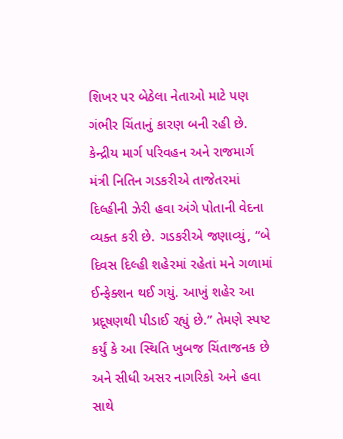શિખર પર બેઠેલા નેતાઓ માટે પણ ગંભીર ચિંતાનું કારણ બની રહી છે. કેન્દ્રીય માર્ગ પરિવહન અને રાજમાર્ગ મંત્રી નિતિન ગડકરીએ તાજેતરમાં દિલ્હીની ઝેરી હવા અંગે પોતાની વેદના વ્યક્ત કરી છે. ગડકરીએ જણાવ્યું, “બે દિવસ દિલ્હી શહેરમાં રહેતાં મને ગળામાં ઈન્ફેક્શન થઈ ગયું. આખું શહેર આ પ્રદૂષણથી પીડાઈ રહ્યું છે.” તેમણે સ્પષ્ટ કર્યું કે આ સ્થિતિ ખુબજ ચિંતાજનક છે અને સીધી અસર નાગરિકો અને હવા સાથે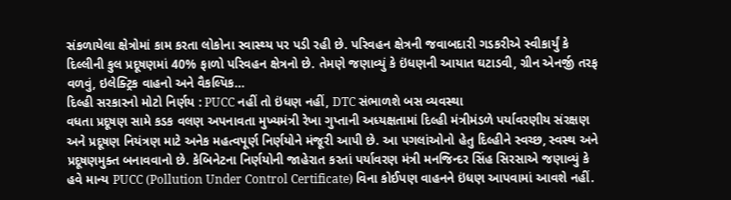સંકળાયેલા ક્ષેત્રોમાં કામ કરતા લોકોના સ્વાસ્થ્ય પર પડી રહી છે. પરિવહન ક્ષેત્રની જવાબદારી ગડકરીએ સ્વીકાર્યું કે દિલ્લીની કુલ પ્રદૂષણમાં 40% ફાળો પરિવહન ક્ષેત્રનો છે. તેમણે જણાવ્યું કે ઇંધણની આયાત ઘટાડવી, ગ્રીન એનર્જી તરફ વળવું, ઇલેક્ટ્રિક વાહનો અને વૈકલ્પિક…
દિલ્હી સરકારનો મોટો નિર્ણય : PUCC નહીં તો ઇંધણ નહીં, DTC સંભાળશે બસ વ્યવસ્થા
વધતા પ્રદૂષણ સામે કડક વલણ અપનાવતા મુખ્યમંત્રી રેખા ગુપ્તાની અધ્યક્ષતામાં દિલ્હી મંત્રીમંડળે પર્યાવરણીય સંરક્ષણ અને પ્રદૂષણ નિયંત્રણ માટે અનેક મહત્વપૂર્ણ નિર્ણયોને મંજૂરી આપી છે. આ પગલાંઓનો હેતુ દિલ્હીને સ્વચ્છ, સ્વસ્થ અને પ્રદૂષણમુક્ત બનાવવાનો છે. કેબિનેટના નિર્ણયોની જાહેરાત કરતાં પર્યાવરણ મંત્રી મનજિન્દર સિંહ સિરસાએ જણાવ્યું કે હવે માન્ય PUCC (Pollution Under Control Certificate) વિના કોઈપણ વાહનને ઇંધણ આપવામાં આવશે નહીં.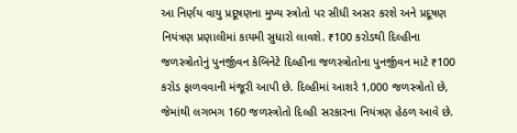આ નિર્ણય વાયુ પ્રદૂષણના મુખ્ય સ્ત્રોતો પર સીધી અસર કરશે અને પ્રદૂષણ નિયંત્રણ પ્રણાલીમાં કાયમી સુધારો લાવશે. ₹100 કરોડથી દિલ્હીના જળસ્ત્રોતોનું પુનર્જીવન કેબિનેટે દિલ્હીના જળસ્ત્રોતોના પુનર્જીવન માટે ₹100 કરોડ ફાળવવાની મંજૂરી આપી છે. દિલ્હીમાં આશરે 1,000 જળસ્ત્રોતો છે, જેમાંથી લગભગ 160 જળસ્ત્રોતો દિલ્હી સરકારના નિયંત્રણ હેઠળ આવે છે.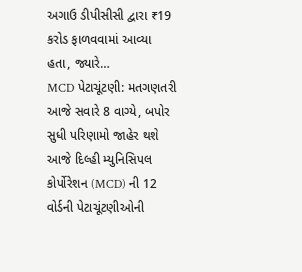અગાઉ ડીપીસીસી દ્વારા ₹19 કરોડ ફાળવવામાં આવ્યા હતા, જ્યારે…
MCD પેટાચૂંટણી: મતગણતરી આજે સવારે 8 વાગ્યે, બપોર સુધી પરિણામો જાહેર થશે
આજે દિલ્હી મ્યુનિસિપલ કોર્પોરેશન (MCD) ની 12 વોર્ડની પેટાચૂંટણીઓની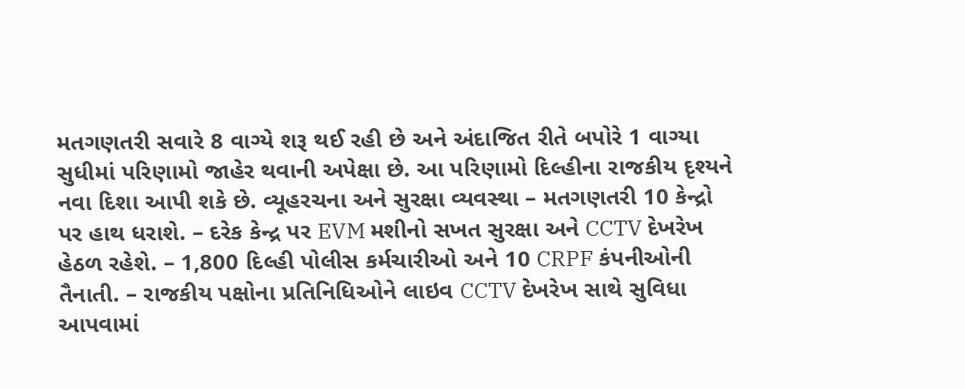મતગણતરી સવારે 8 વાગ્યે શરૂ થઈ રહી છે અને અંદાજિત રીતે બપોરે 1 વાગ્યા સુધીમાં પરિણામો જાહેર થવાની અપેક્ષા છે. આ પરિણામો દિલ્હીના રાજકીય દૃશ્યને નવા દિશા આપી શકે છે. વ્યૂહરચના અને સુરક્ષા વ્યવસ્થા – મતગણતરી 10 કેન્દ્રો પર હાથ ધરાશે. – દરેક કેન્દ્ર પર EVM મશીનો સખત સુરક્ષા અને CCTV દેખરેખ હેઠળ રહેશે. – 1,800 દિલ્હી પોલીસ કર્મચારીઓ અને 10 CRPF કંપનીઓની તૈનાતી. – રાજકીય પક્ષોના પ્રતિનિધિઓને લાઇવ CCTV દેખરેખ સાથે સુવિધા આપવામાં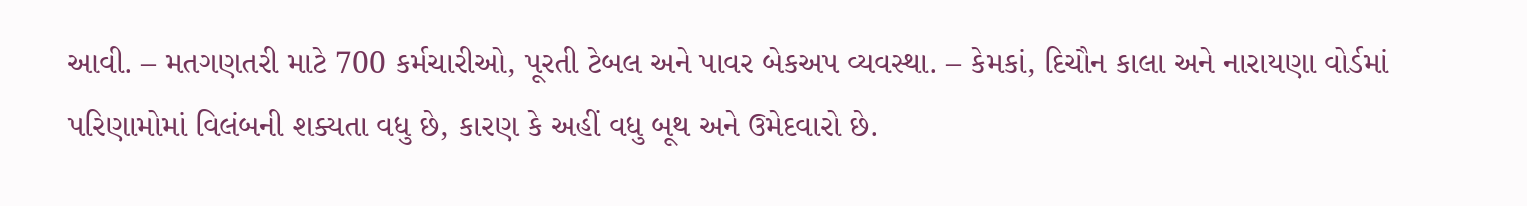આવી. – મતગણતરી માટે 700 કર્મચારીઓ, પૂરતી ટેબલ અને પાવર બેકઅપ વ્યવસ્થા. – કેમકાં, દિચૌન કાલા અને નારાયણા વોર્ડમાં પરિણામોમાં વિલંબની શક્યતા વધુ છે, કારણ કે અહીં વધુ બૂથ અને ઉમેદવારો છે.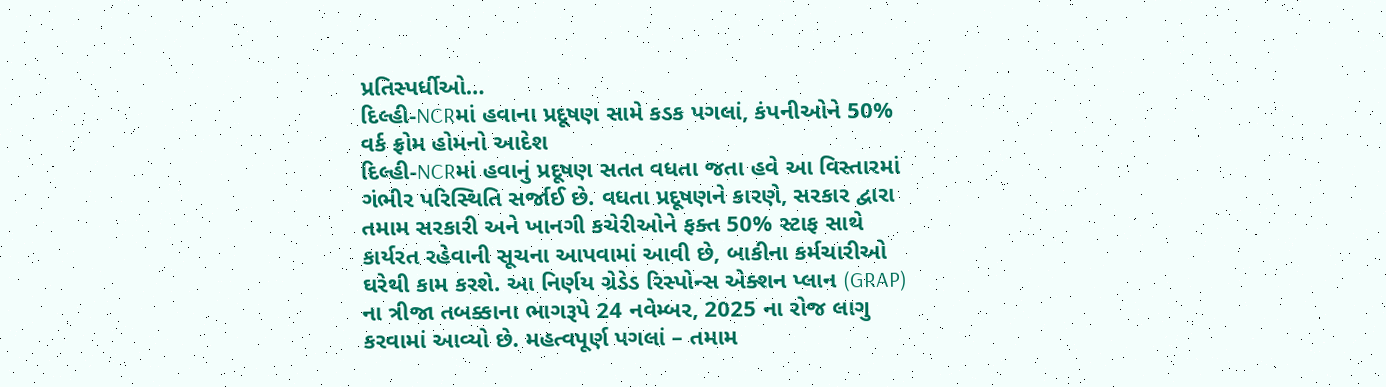પ્રતિસ્પર્ધીઓ…
દિલ્હી-NCRમાં હવાના પ્રદૂષણ સામે કડક પગલાં, કંપનીઓને 50% વર્ક ફ્રોમ હોમનો આદેશ
દિલ્હી-NCRમાં હવાનું પ્રદૂષણ સતત વધતા જતા હવે આ વિસ્તારમાં ગંભીર પરિસ્થિતિ સર્જાઈ છે. વધતા પ્રદૂષણને કારણે, સરકાર દ્વારા તમામ સરકારી અને ખાનગી કચેરીઓને ફક્ત 50% સ્ટાફ સાથે કાર્યરત રહેવાની સૂચના આપવામાં આવી છે, બાકીના કર્મચારીઓ ઘરેથી કામ કરશે. આ નિર્ણય ગ્રેડેડ રિસ્પોન્સ એક્શન પ્લાન (GRAP) ના ત્રીજા તબક્કાના ભાગરૂપે 24 નવેમ્બર, 2025 ના રોજ લાગુ કરવામાં આવ્યો છે. મહત્વપૂર્ણ પગલાં – તમામ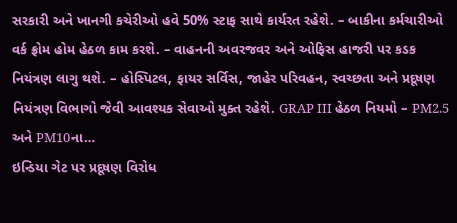સરકારી અને ખાનગી કચેરીઓ હવે 50% સ્ટાફ સાથે કાર્યરત રહેશે. – બાકીના કર્મચારીઓ વર્ક ફ્રોમ હોમ હેઠળ કામ કરશે. – વાહનની અવરજવર અને ઓફિસ હાજરી પર કડક નિયંત્રણ લાગુ થશે. – હોસ્પિટલ, ફાયર સર્વિસ, જાહેર પરિવહન, સ્વચ્છતા અને પ્રદૂષણ નિયંત્રણ વિભાગો જેવી આવશ્યક સેવાઓ મુક્ત રહેશે. GRAP III હેઠળ નિયમો – PM2.5 અને PM10ના…
ઇન્ડિયા ગેટ પર પ્રદૂષણ વિરોધ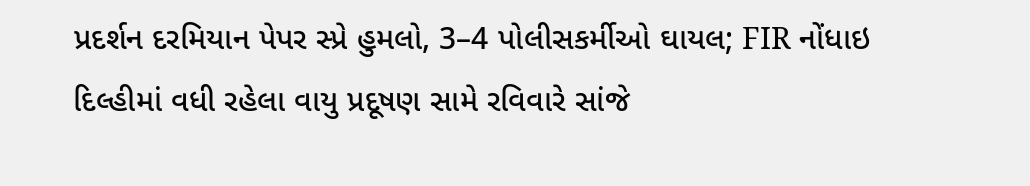પ્રદર્શન દરમિયાન પેપર સ્પ્રે હુમલો, 3–4 પોલીસકર્મીઓ ઘાયલ; FIR નોંધાઇ
દિલ્હીમાં વધી રહેલા વાયુ પ્રદૂષણ સામે રવિવારે સાંજે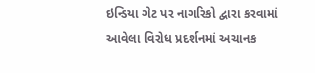ઇન્ડિયા ગેટ પર નાગરિકો દ્વારા કરવામાં આવેલા વિરોધ પ્રદર્શનમાં અચાનક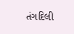તંગદિલી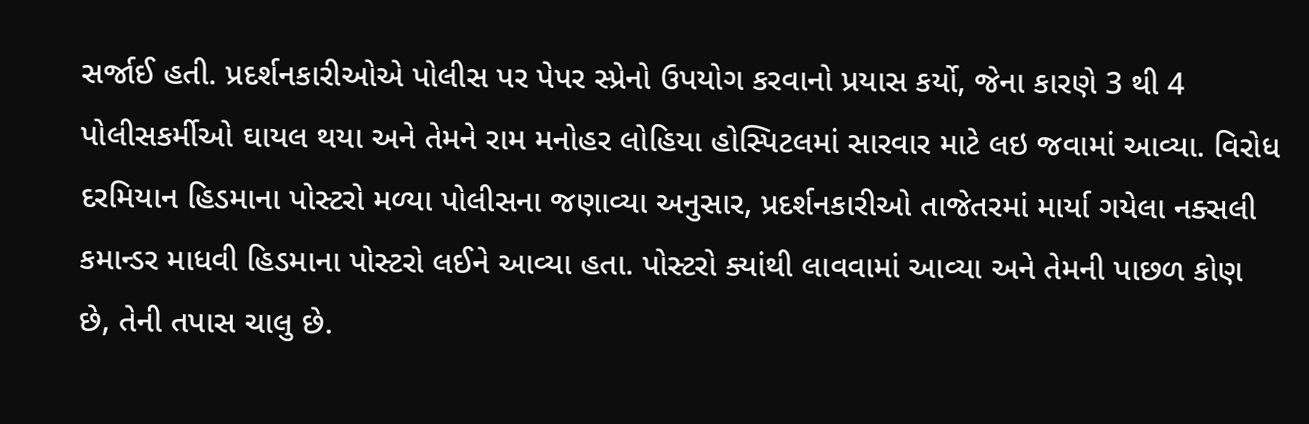સર્જાઈ હતી. પ્રદર્શનકારીઓએ પોલીસ પર પેપર સ્પ્રેનો ઉપયોગ કરવાનો પ્રયાસ કર્યો, જેના કારણે 3 થી 4 પોલીસકર્મીઓ ઘાયલ થયા અને તેમને રામ મનોહર લોહિયા હોસ્પિટલમાં સારવાર માટે લઇ જવામાં આવ્યા. વિરોધ દરમિયાન હિડમાના પોસ્ટરો મળ્યા પોલીસના જણાવ્યા અનુસાર, પ્રદર્શનકારીઓ તાજેતરમાં માર્યા ગયેલા નક્સલી કમાન્ડર માધવી હિડમાના પોસ્ટરો લઈને આવ્યા હતા. પોસ્ટરો ક્યાંથી લાવવામાં આવ્યા અને તેમની પાછળ કોણ છે, તેની તપાસ ચાલુ છે.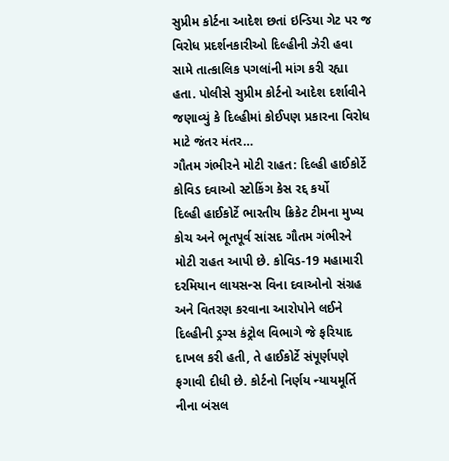સુપ્રીમ કોર્ટના આદેશ છતાં ઇન્ડિયા ગેટ પર જ વિરોધ પ્રદર્શનકારીઓ દિલ્હીની ઝેરી હવા સામે તાત્કાલિક પગલાંની માંગ કરી રહ્યા હતા. પોલીસે સુપ્રીમ કોર્ટનો આદેશ દર્શાવીને જણાવ્યું કે દિલ્હીમાં કોઈપણ પ્રકારના વિરોધ માટે જંતર મંતર…
ગૌતમ ગંભીરને મોટી રાહત: દિલ્હી હાઈકોર્ટે કોવિડ દવાઓ સ્ટોકિંગ કેસ રદ્દ કર્યો
દિલ્હી હાઈકોર્ટે ભારતીય ક્રિકેટ ટીમના મુખ્ય કોચ અને ભૂતપૂર્વ સાંસદ ગૌતમ ગંભીરને મોટી રાહત આપી છે. કોવિડ-19 મહામારી દરમિયાન લાયસન્સ વિના દવાઓનો સંગ્રહ અને વિતરણ કરવાના આરોપોને લઈને દિલ્હીની ડ્રગ્સ કંટ્રોલ વિભાગે જે ફરિયાદ દાખલ કરી હતી, તે હાઈકોર્ટે સંપૂર્ણપણે ફગાવી દીધી છે. કોર્ટનો નિર્ણય ન્યાયમૂર્તિ નીના બંસલ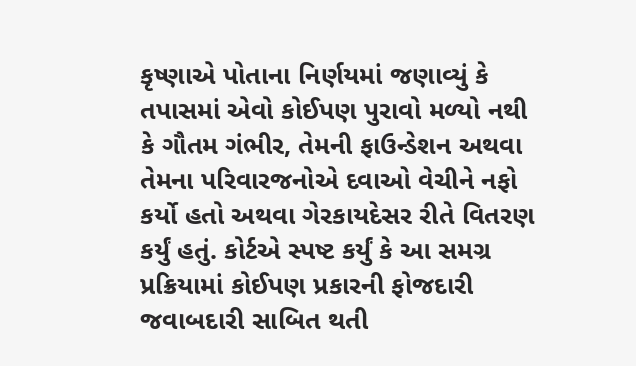કૃષ્ણાએ પોતાના નિર્ણયમાં જણાવ્યું કે તપાસમાં એવો કોઈપણ પુરાવો મળ્યો નથી કે ગૌતમ ગંભીર, તેમની ફાઉન્ડેશન અથવા તેમના પરિવારજનોએ દવાઓ વેચીને નફો કર્યો હતો અથવા ગેરકાયદેસર રીતે વિતરણ કર્યું હતું. કોર્ટએ સ્પષ્ટ કર્યું કે આ સમગ્ર પ્રક્રિયામાં કોઈપણ પ્રકારની ફોજદારી જવાબદારી સાબિત થતી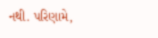નથી. પરિણામે,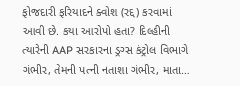ફોજદારી ફરિયાદને ક્વોશ (રદ્દ) કરવામાં આવી છે. કયા આરોપો હતા? દિલ્હીની ત્યારેની AAP સરકારના ડ્રગ્સ કંટ્રોલ વિભાગે ગંભીર, તેમની પત્ની નતાશા ગંભીર, માતા…